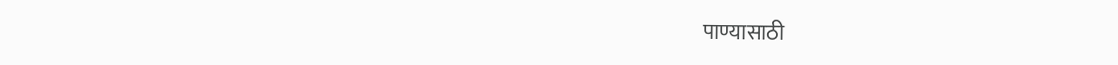पाण्यासाठी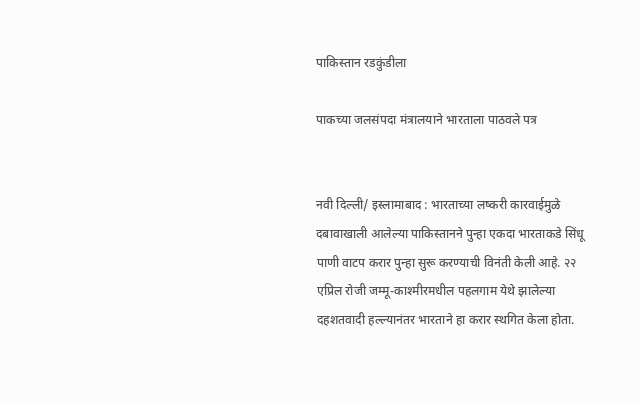पाकिस्तान रडकुंडीला

पाकच्या जलसंपदा मंत्रालयाने भारताला पाठवले पत्र


नवी दिल्ली/ इस्लामाबाद : भारताच्या लष्करी कारवाईमुळे दबावाखाली आलेल्या पाकिस्तानने पुन्हा एकदा भारताकडे सिंधू पाणी वाटप करार पुन्हा सुरू करण्याची विनंती केली आहे. २२ एप्रिल रोजी जम्मू-काश्मीरमधील पहलगाम येथे झालेल्या दहशतवादी हल्ल्यानंतर भारताने हा करार स्थगित केला होता.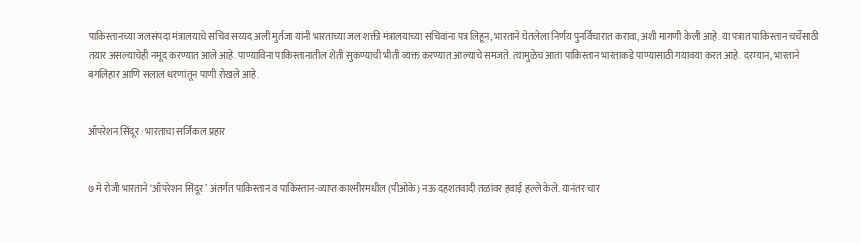पाकिस्तानच्या जलसंपदा मंत्रालयाचे सचिव सय्यद अली मुर्तजा यांनी भारताच्या जल शक्ती मंत्रालयाच्या सचिवांना पत्र लिहून, भारताने घेतलेला निर्णय पुनर्विचारात करावा, अशी मागणी केली आहे. या पत्रात पाकिस्तान चर्चेसाठी तयार असल्याचेही नमूद करण्यात आले आहे. पाण्याविना पाकिस्तानातील शेती सुकण्याची भीती व्यक्त करण्यात आल्याचे समजते. त्यामुळेच आता पाकिस्तान भारताकडे पाण्यासाठी गयावया करत आहे. दरम्यान, भारताने बगलिहार आणि सलाल धरणांतून पाणी रोखले आहे.


ऑपरेशन सिंदूर : भारताचा सर्जिकल प्रहार


७ मे रोजी भारताने ‘ऑपरेशन सिंदूर’ अंतर्गत पाकिस्तान व पाकिस्तान-व्याप्त काश्मीरमधील (पीओके) नऊ दहशतवादी तळांवर हवाई हल्ले केले. यानंतर चार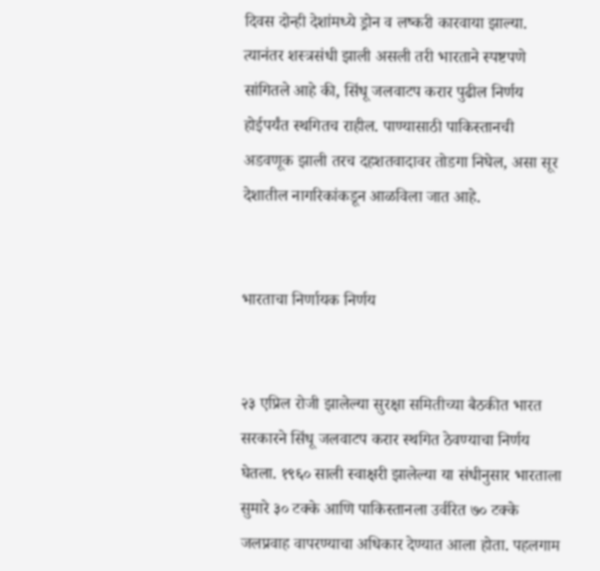दिवस दोन्ही देशांमध्ये ड्रोन व लष्करी कारवाया झाल्या. त्यानंतर शस्त्रसंधी झाली असली तरी भारताने स्पष्टपणे सांगितले आहे की, सिंधू जलवाटप करार पुढील निर्णय होईपर्यंत स्थगितच राहील. पाण्यासाठी पाकिस्तानची अडवणूक झाली तरच दहशतवादावर तोडगा निघेल, असा सूर देशातील नागरिकांकडून आळविला जात आहे.


भारताचा निर्णायक निर्णय


२३ एप्रिल रोजी झालेल्या सुरक्षा समितीच्या बैठकीत भारत सरकारने सिंधू जलवाटप करार स्थगित ठेवण्याचा निर्णय घेतला. १९६० साली स्वाक्षरी झालेल्या या संधीनुसार भारताला सुमारे ३० टक्के आणि पाकिस्तानला उर्वरित ७० टक्के जलप्रवाह वापरण्याचा अधिकार देण्यात आला होता. पहलगाम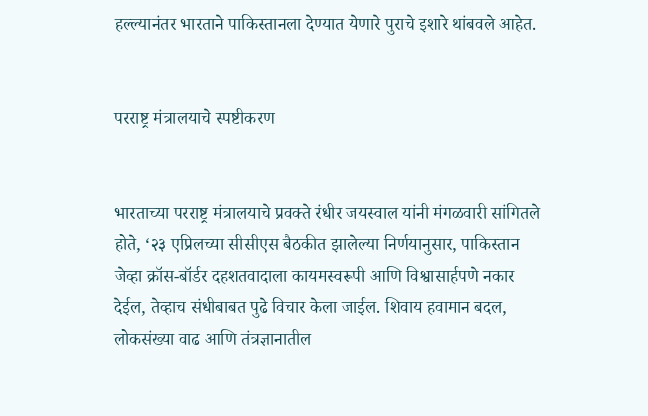हल्ल्यानंतर भारताने पाकिस्तानला देण्यात येणारे पुराचे इशारे थांबवले आहेत.


परराष्ट्र मंत्रालयाचे स्पष्टीकरण


भारताच्या परराष्ट्र मंत्रालयाचे प्रवक्ते रंधीर जयस्वाल यांनी मंगळवारी सांगितले होते, ‘२३ एप्रिलच्या सीसीएस बैठकीत झालेल्या निर्णयानुसार, पाकिस्तान जेव्हा क्रॉस-बॉर्डर दहशतवादाला कायमस्वरूपी आणि विश्वासार्हपणे नकार देईल, तेव्हाच संधीबाबत पुढे विचार केला जाईल. शिवाय हवामान बदल, लोकसंख्या वाढ आणि तंत्रज्ञानातील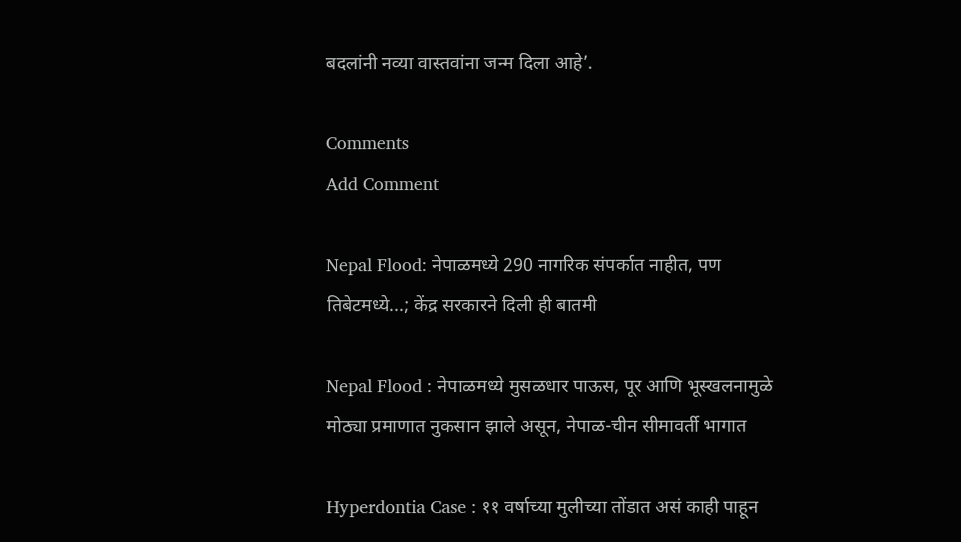बदलांनी नव्या वास्तवांना जन्म दिला आहे’.

Comments
Add Comment

Nepal Flood: नेपाळमध्ये 290 नागरिक संपर्कात नाहीत, पण तिबेटमध्ये...; केंद्र सरकारने दिली ही बातमी

Nepal Flood : नेपाळमध्ये मुसळधार पाऊस, पूर आणि भूस्खलनामुळे मोठ्या प्रमाणात नुकसान झाले असून, नेपाळ-चीन सीमावर्ती भागात

Hyperdontia Case : ११ वर्षाच्या मुलीच्या तोंडात असं काही पाहून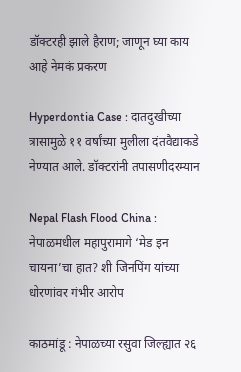डॉक्टरही झाले हैराण; जाणून घ्या काय आहे नेमकं प्रकरण

Hyperdontia Case : दातदुखीच्या त्रासामुळे ११ वर्षांच्या मुलीला दंतवैद्याकडे नेण्यात आले. डॉक्टरांनी तपासणीदरम्यान

Nepal Flash Flood China : नेपाळमधील महापुरामागे ‘मेड इन चायना’चा हात? शी जिनपिंग यांच्या धोरणांवर गंभीर आरोप

काठमांडू : नेपाळच्या रसुवा जिल्ह्यात २६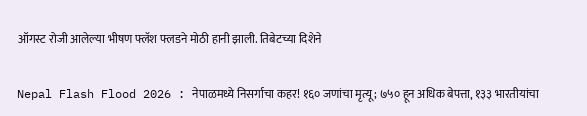ऑगस्ट रोजी आलेल्या भीषण फ्लॅश फ्लडने मोठी हानी झाली. तिबेटच्या दिशेने

Nepal Flash Flood 2026 : नेपाळमध्ये निसर्गाचा कहर! १६० जणांचा मृत्यू; ७५० हून अधिक बेपत्ता, १३३ भारतीयांचा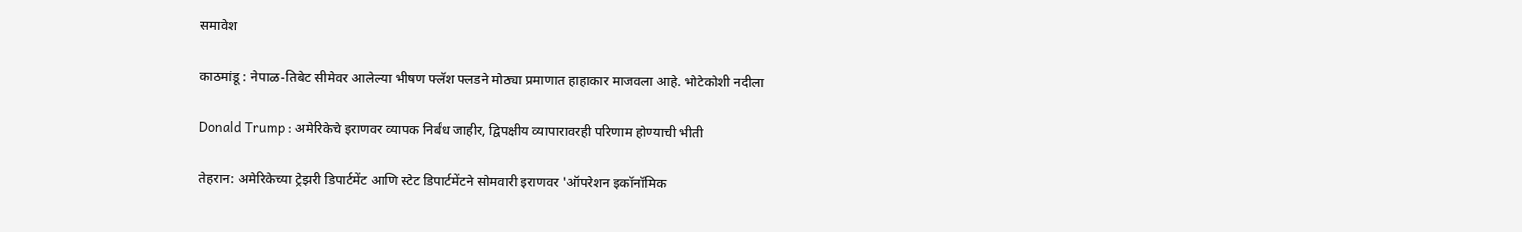समावेश

काठमांडू : नेपाळ-तिबेट सीमेवर आलेल्या भीषण फ्लॅश फ्लडने मोठ्या प्रमाणात हाहाकार माजवला आहे. भोटेकोशी नदीला

Donald Trump : अमेरिकेचे इराणवर व्यापक निर्बंध जाहीर, द्विपक्षीय व्यापारावरही परिणाम होण्याची भीती

तेहरान: अमेरिकेच्या ट्रेझरी डिपार्टमेंट आणि स्टेट डिपार्टमेंटने सोमवारी इराणवर 'ऑपरेशन इकॉनॉमिक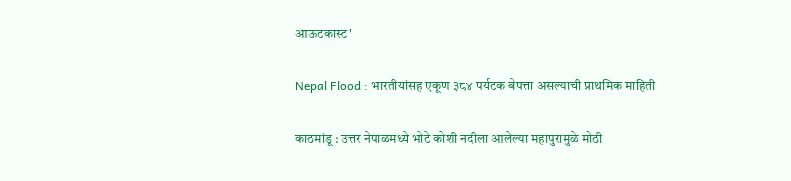आऊटकास्ट'

Nepal Flood : भारतीयांसह एकूण ३८४ पर्यटक बेपत्ता असल्याची प्राथमिक माहिती

काठमांडू : उत्तर नेपाळमध्ये भोटे कोशी नदीला आलेल्या महापुरामुळे मोठी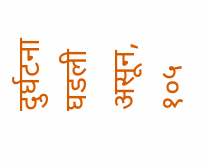दुर्घटना घडली असून, १०५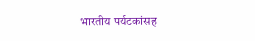भारतीय पर्यटकांसह